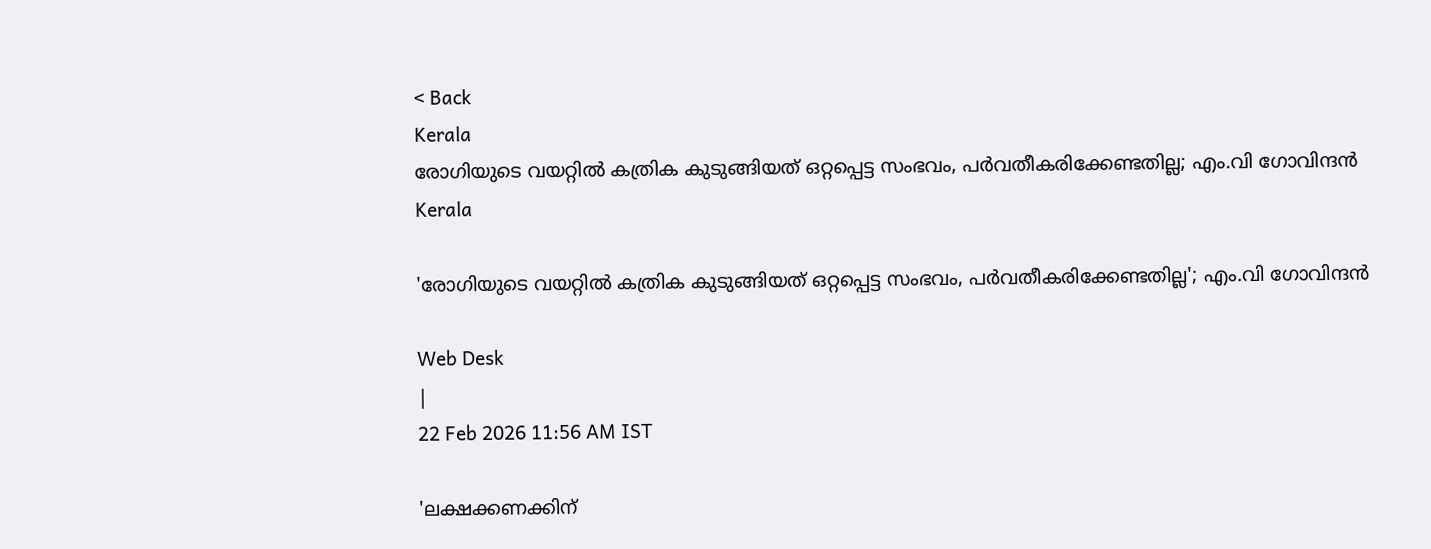< Back
Kerala
രോഗിയുടെ വയറ്റില്‍ കത്രിക കുടുങ്ങിയത് ഒറ്റപ്പെട്ട സംഭവം, പര്‍വതീകരിക്കേണ്ടതില്ല; എം.വി ഗോവിന്ദന്‍
Kerala

'രോഗിയുടെ വയറ്റില്‍ കത്രിക കുടുങ്ങിയത് ഒറ്റപ്പെട്ട സംഭവം, പര്‍വതീകരിക്കേണ്ടതില്ല'; എം.വി ഗോവിന്ദന്‍

Web Desk
|
22 Feb 2026 11:56 AM IST

'ലക്ഷക്കണക്കിന്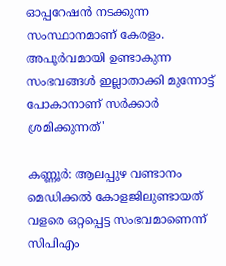ഓപ്പറേഷൻ നടക്കുന്ന സംസ്ഥാനമാണ് കേരളം. അപൂർവമായി ഉണ്ടാകുന്ന സംഭവങ്ങൾ ഇല്ലാതാക്കി മുന്നോട്ട് പോകാനാണ് സര്‍ക്കാര്‍ ശ്രമിക്കുന്നത്'

കണ്ണൂര്‍: ആലപ്പുഴ വണ്ടാനം മെഡിക്കൽ കോളജിലുണ്ടായത് വളരെ ഒറ്റപ്പെട്ട സംഭവമാണെന്ന് സിപിഎം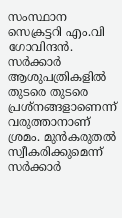സംസ്ഥാന സെക്രട്ടറി എം.വി ഗോവിന്ദൻ. സർക്കാർ ആശുപത്രികളില്‍ തുടരെ തുടരെ പ്രശ്നങ്ങളാണെന്ന് വരുത്താനാണ് ശ്രമം. മുൻകരുതൽ സ്വീകരിക്കുമെന്ന് സർക്കാർ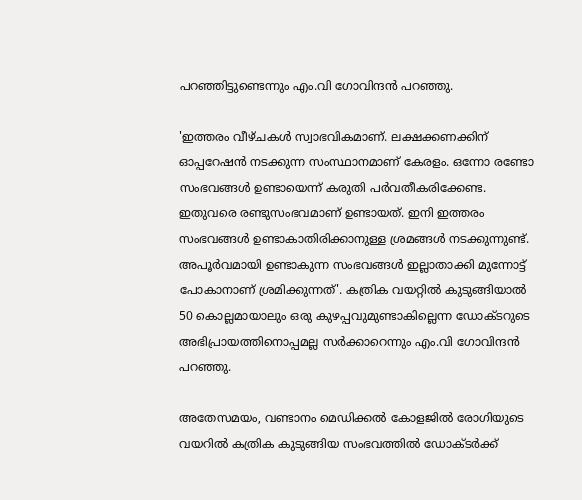പറഞ്ഞിട്ടുണ്ടെന്നും എം.വി ഗോവിന്ദൻ പറഞ്ഞു.

'ഇത്തരം വീഴ്ചകള്‍ സ്വാഭവികമാണ്. ലക്ഷക്കണക്കിന് ഓപ്പറേഷൻ നടക്കുന്ന സംസ്ഥാനമാണ് കേരളം. ഒന്നോ രണ്ടോ സംഭവങ്ങൾ ഉണ്ടായെന്ന് കരുതി പർവതീകരിക്കേണ്ട. ഇതുവരെ രണ്ടുസംഭവമാണ് ഉണ്ടായത്. ഇനി ഇത്തരം സംഭവങ്ങൾ ഉണ്ടാകാതിരിക്കാനുള്ള ശ്രമങ്ങൾ നടക്കുന്നുണ്ട്. അപൂർവമായി ഉണ്ടാകുന്ന സംഭവങ്ങൾ ഇല്ലാതാക്കി മുന്നോട്ട് പോകാനാണ് ശ്രമിക്കുന്നത്'. കത്രിക വയറ്റിൽ കുടുങ്ങിയാൽ 50 കൊല്ലമായാലും ഒരു കുഴപ്പവുമുണ്ടാകില്ലെന്ന ഡോക്ടറുടെ അഭിപ്രായത്തിനൊപ്പമല്ല സർക്കാറെന്നും എം.വി ഗോവിന്ദന്‍ പറഞ്ഞു.

അതേസമയം, വണ്ടാനം മെഡിക്കൽ കോളജിൽ രോഗിയുടെ വയറിൽ കത്രിക കുടുങ്ങിയ സംഭവത്തിൽ ഡോക്ടർക്ക്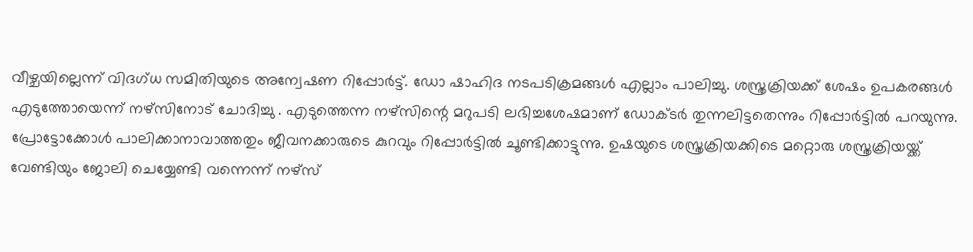വീഴ്ചയില്ലെന്ന് വിദഗ്ധ സമിതിയുടെ അന്വേഷണ റിപ്പോർട്ട്. ഡോ ഷാഹിദ നടപടിക്രമങ്ങൾ എല്ലാം പാലിച്ചു. ശസ്ത്രക്രിയക്ക് ശേഷം ഉപകരങ്ങൾ എടുത്തോയെന്ന് നഴ്സിനോട് ചോദിച്ചു . എടുത്തെന്ന നഴ്സിന്റെ മറുപടി ലഭിച്ചശേഷമാണ് ഡോക്ടര്‍ തുന്നലിട്ടതെന്നും റിപ്പോർട്ടിൽ പറയുന്നു. പ്രോട്ടോക്കോൾ പാലിക്കാനാവാത്തതും ജീവനക്കാരുടെ കുറവും റിപ്പോർട്ടില്‍ ചൂണ്ടിക്കാട്ടുന്നു. ഉഷയുടെ ശസ്ത്രക്രിയക്കിടെ മറ്റൊരു ശസ്ത്രക്രിയയ്ക്ക് വേണ്ടിയും ജോലി ചെയ്യേണ്ടി വന്നെന്ന് നഴ്സ്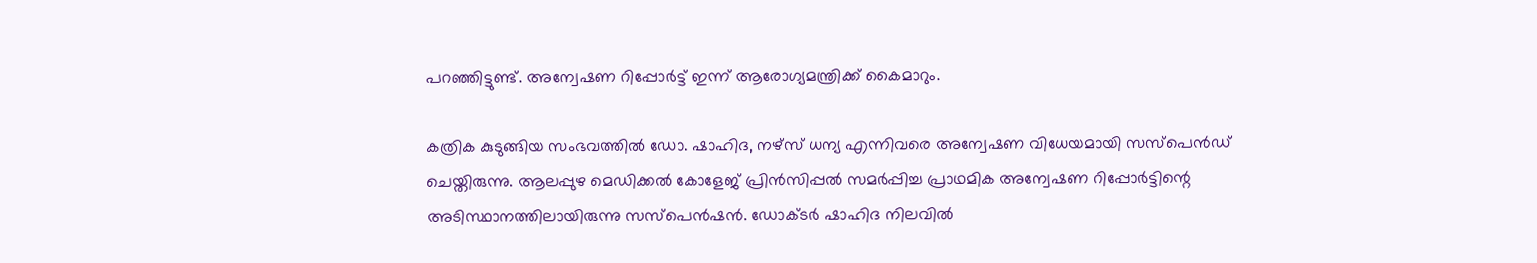പറഞ്ഞിട്ടുണ്ട്. അന്വേഷണ റിപ്പോർട്ട് ഇന്ന് ആരോഗ്യമന്ത്രിക്ക് കൈമാറും.

കത്രിക കുടുങ്ങിയ സംഭവത്തില്‍ ഡോ. ഷാഹിദ, നഴ്‌സ് ധന്യ എന്നിവരെ അന്വേഷണ വിധേയമായി സസ്‌പെൻഡ് ചെയ്തിരുന്നു. ആലപ്പുഴ മെഡിക്കൽ കോളേജ് പ്രിൻസിപ്പൽ സമർപ്പിച്ച പ്രാഥമിക അന്വേഷണ റിപ്പോർട്ടിന്റെ അടിസ്ഥാനത്തിലായിരുന്നു സസ്പെൻഷൻ. ഡോക്ടർ ഷാഹിദ നിലവിൽ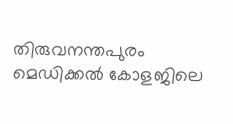തിരുവനന്തപുരം മെഡിക്കൽ കോളജിലെ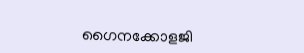ഗൈനക്കോളജി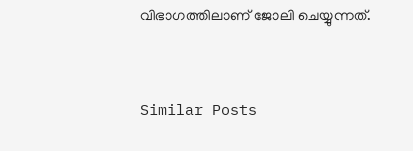വിഭാഗത്തിലാണ് ജോലി ചെയ്യുന്നത്.


Similar Posts